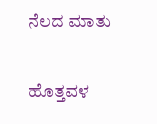ನೆಲದ ಮಾತು

ಹೊತ್ತವಳ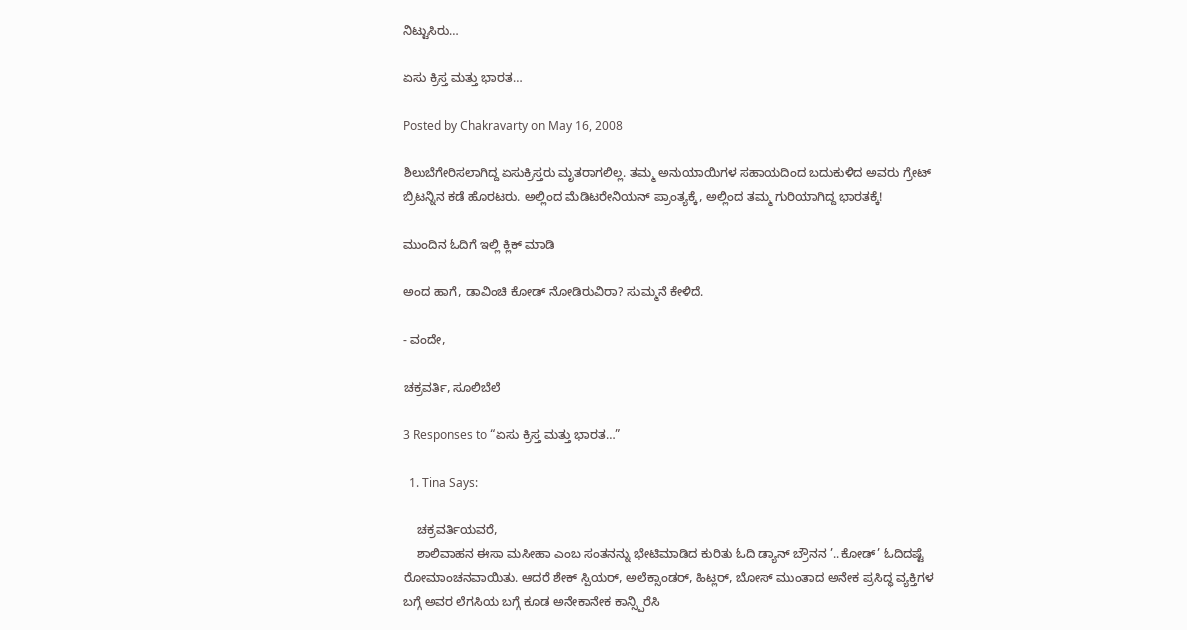ನಿಟ್ಟುಸಿರು…

ಏಸು ಕ್ರಿಸ್ತ ಮತ್ತು ಭಾರತ…

Posted by Chakravarty on May 16, 2008

ಶಿಲುಬೆಗೇರಿಸಲಾಗಿದ್ದ ಏಸುಕ್ರಿಸ್ತರು ಮೃತರಾಗಲಿಲ್ಲ. ತಮ್ಮ ಅನುಯಾಯಿಗಳ ಸಹಾಯದಿಂದ ಬದುಕುಳಿದ ಅವರು ಗ್ರೇಟ್ ಬ್ರಿಟನ್ನಿನ ಕಡೆ ಹೊರಟರು. ಅಲ್ಲಿಂದ ಮೆಡಿಟರೇನಿಯನ್ ಪ್ರಾಂತ್ಯಕ್ಕೆ, ಅಲ್ಲಿಂದ ತಮ್ಮ ಗುರಿಯಾಗಿದ್ದ ಭಾರತಕ್ಕೆ!

ಮುಂದಿನ ಓದಿಗೆ ಇಲ್ಲಿ ಕ್ಲಿಕ್ ಮಾಡಿ

ಅಂದ ಹಾಗೆ, ಡಾವಿಂಚಿ ಕೋಡ್ ನೋಡಿರುವಿರಾ? ಸುಮ್ಮನೆ ಕೇಳಿದೆ.

- ವಂದೇ,

ಚಕ್ರವರ್ತಿ, ಸೂಲಿಬೆಲೆ

3 Responses to “ಏಸು ಕ್ರಿಸ್ತ ಮತ್ತು ಭಾರತ…”

  1. Tina Says:

    ಚಕ್ರವರ್ತಿಯವರೆ,
    ಶಾಲಿವಾಹನ ಈಸಾ ಮಸೀಹಾ ಎಂಬ ಸಂತನನ್ನು ಭೇಟಿಮಾಡಿದ ಕುರಿತು ಓದಿ ಡ್ಯಾನ್ ಬ್ರೌನನ ’..ಕೋಡ್’ ಓದಿದಷ್ಟೆ ರೋಮಾಂಚನವಾಯಿತು. ಆದರೆ ಶೇಕ್ ಸ್ಪಿಯರ್, ಅಲೆಕ್ಸಾಂಡರ್, ಹಿಟ್ಲರ್, ಬೋಸ್ ಮುಂತಾದ ಅನೇಕ ಪ್ರಸಿದ್ಧ ವ್ಯಕ್ತಿಗಳ ಬಗ್ಗೆ ಅವರ ಲೆಗಸಿಯ ಬಗ್ಗೆ ಕೂಡ ಅನೇಕಾನೇಕ ಕಾನ್ಸ್ಪಿರೆಸಿ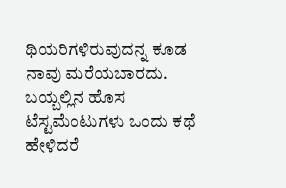ಥಿಯರಿಗಳಿರುವುದನ್ನ ಕೂಡ ನಾವು ಮರೆಯಬಾರದು. ಬಯ್ಬಲ್ಲಿನ ಹೊಸ ಟೆಸ್ಟಮೆಂಟುಗಳು ಒಂದು ಕಥೆ ಹೇಳಿದರೆ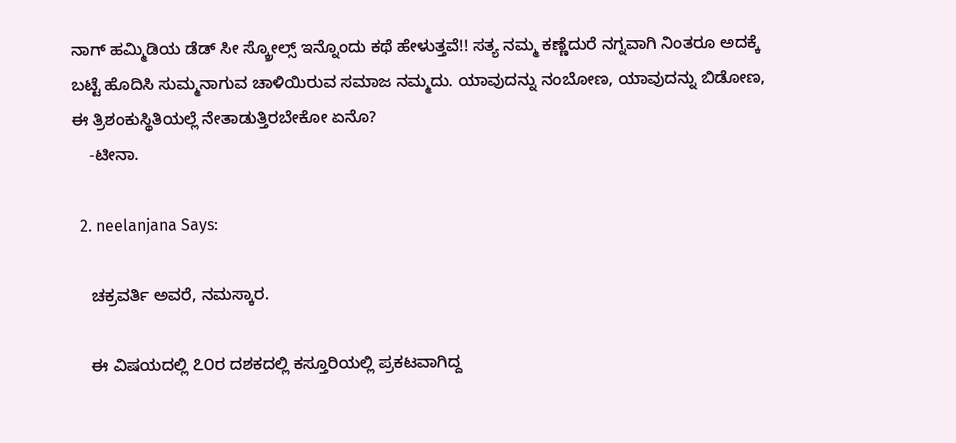ನಾಗ್ ಹಮ್ಮಿಡಿಯ ಡೆಡ್ ಸೀ ಸ್ಕ್ರೋಲ್ಸ್ ಇನ್ನೊಂದು ಕಥೆ ಹೇಳುತ್ತವೆ!! ಸತ್ಯ ನಮ್ಮ ಕಣ್ಣೆದುರೆ ನಗ್ನವಾಗಿ ನಿಂತರೂ ಅದಕ್ಕೆ ಬಟ್ಟೆ ಹೊದಿಸಿ ಸುಮ್ಮನಾಗುವ ಚಾಳಿಯಿರುವ ಸಮಾಜ ನಮ್ಮದು. ಯಾವುದನ್ನು ನಂಬೋಣ, ಯಾವುದನ್ನು ಬಿಡೋಣ, ಈ ತ್ರಿಶಂಕುಸ್ಥಿತಿಯಲ್ಲೆ ನೇತಾಡುತ್ತಿರಬೇಕೋ ಏನೊ?
    -ಟೀನಾ.

  2. neelanjana Says:

    ಚಕ್ರವರ್ತಿ ಅವರೆ, ನಮಸ್ಕಾರ.

    ಈ ವಿಷಯದಲ್ಲಿ ೭೦ರ ದಶಕದಲ್ಲಿ ಕಸ್ತೂರಿಯಲ್ಲಿ ಪ್ರಕಟವಾಗಿದ್ದ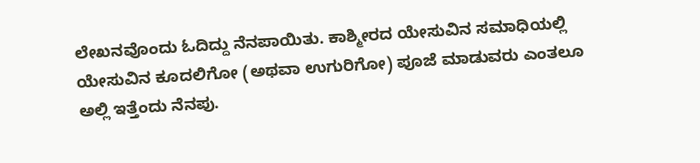ಲೇಖನವೊಂದು ಓದಿದ್ದು ನೆನಪಾಯಿತು. ಕಾಶ್ಮೀರದ ಯೇಸುವಿನ ಸಮಾಧಿಯಲ್ಲಿ ಯೇಸುವಿನ ಕೂದಲಿಗೋ (ಅಥವಾ ಉಗುರಿಗೋ) ಪೂಜೆ ಮಾಡುವರು ಎಂತಲೂ ಅಲ್ಲಿ ಇತ್ತೆಂದು ನೆನಪು.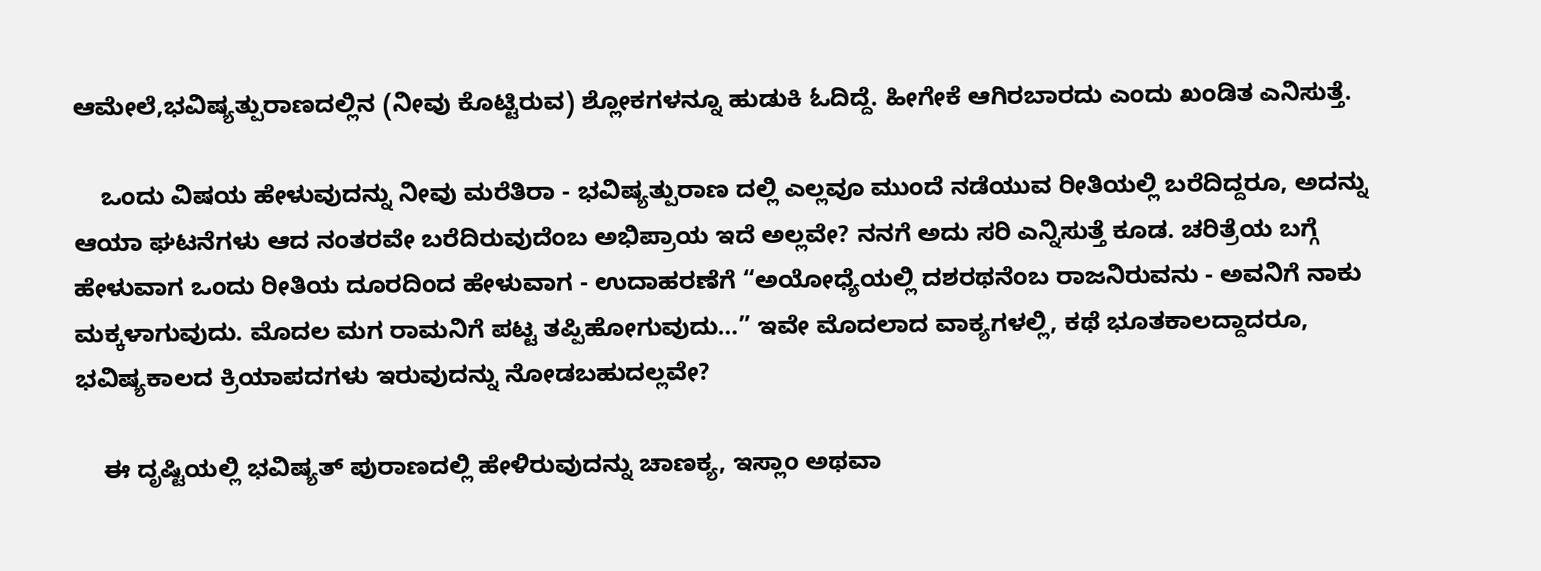ಆಮೇಲೆ,ಭವಿಷ್ಯತ್ಪುರಾಣದಲ್ಲಿನ (ನೀವು ಕೊಟ್ಟಿರುವ) ಶ್ಲೋಕಗಳನ್ನೂ ಹುಡುಕಿ ಓದಿದ್ದೆ. ಹೀಗೇಕೆ ಆಗಿರಬಾರದು ಎಂದು ಖಂಡಿತ ಎನಿಸುತ್ತೆ.

    ಒಂದು ವಿಷಯ ಹೇಳುವುದನ್ನು ನೀವು ಮರೆತಿರಾ - ಭವಿಷ್ಯತ್ಪುರಾಣ ದಲ್ಲಿ ಎಲ್ಲವೂ ಮುಂದೆ ನಡೆಯುವ ರೀತಿಯಲ್ಲಿ ಬರೆದಿದ್ದರೂ, ಅದನ್ನು ಆಯಾ ಘಟನೆಗಳು ಆದ ನಂತರವೇ ಬರೆದಿರುವುದೆಂಬ ಅಭಿಪ್ರಾಯ ಇದೆ ಅಲ್ಲವೇ? ನನಗೆ ಅದು ಸರಿ ಎನ್ನಿಸುತ್ತೆ ಕೂಡ. ಚರಿತ್ರೆಯ ಬಗ್ಗೆ ಹೇಳುವಾಗ ಒಂದು ರೀತಿಯ ದೂರದಿಂದ ಹೇಳುವಾಗ - ಉದಾಹರಣೆಗೆ “ಅಯೋಧ್ಯೆಯಲ್ಲಿ ದಶರಥನೆಂಬ ರಾಜನಿರುವನು - ಅವನಿಗೆ ನಾಕು ಮಕ್ಕಳಾಗುವುದು. ಮೊದಲ ಮಗ ರಾಮನಿಗೆ ಪಟ್ಟ ತಪ್ಪಿಹೋಗುವುದು…” ಇವೇ ಮೊದಲಾದ ವಾಕ್ಯಗಳಲ್ಲಿ, ಕಥೆ ಭೂತಕಾಲದ್ದಾದರೂ, ಭವಿಷ್ಯಕಾಲದ ಕ್ರಿಯಾಪದಗಳು ಇರುವುದನ್ನು ನೋಡಬಹುದಲ್ಲವೇ?

    ಈ ದೃಷ್ಟಿಯಲ್ಲಿ ಭವಿಷ್ಯತ್ ಪುರಾಣದಲ್ಲಿ ಹೇಳಿರುವುದನ್ನು ಚಾಣಕ್ಯ, ಇಸ್ಲಾಂ ಅಥವಾ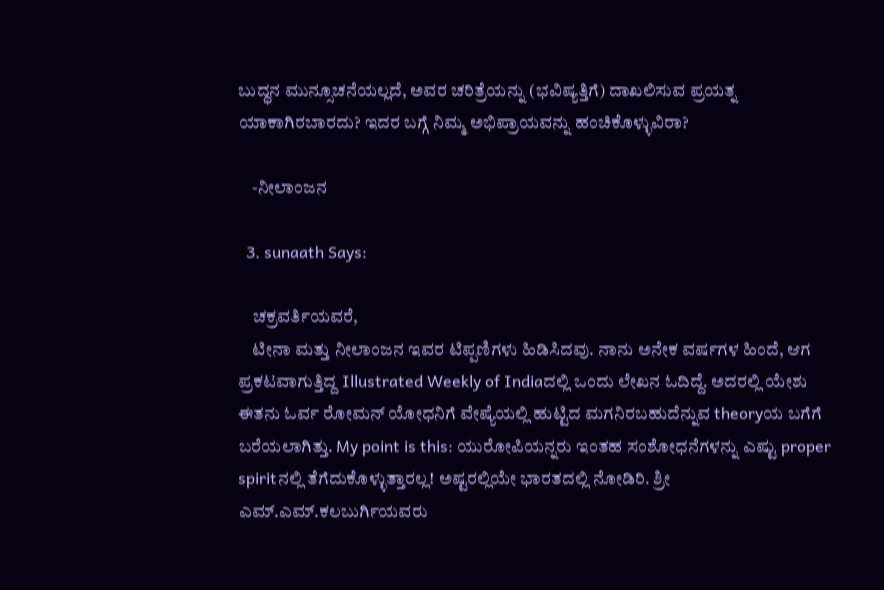ಬುದ್ಧನ ಮುನ್ಸೂಚನೆಯಲ್ಲದೆ, ಅವರ ಚರಿತ್ರೆಯನ್ನು (ಭವಿಷ್ಯತ್ತಿಗೆ) ದಾಖಲಿಸುವ ಪ್ರಯತ್ನ ಯಾಕಾಗಿರಬಾರದು? ಇದರ ಬಗ್ಗೆ ನಿಮ್ಮ ಅಭಿಪ್ರಾಯವನ್ನು ಹಂಚಿಕೊಳ್ಳುವಿರಾ?

    -ನೀಲಾಂಜನ

  3. sunaath Says:

    ಚಕ್ರವರ್ತಿಯವರೆ,
    ಟೀನಾ ಮತ್ತು ನೀಲಾಂಜನ ಇವರ ಟಿಪ್ಪಣಿಗಳು ಹಿಡಿಸಿದವು. ನಾನು ಅನೇಕ ವರ್ಷಗಳ ಹಿಂದೆ, ಆಗ ಪ್ರಕಟವಾಗುತ್ತಿದ್ದ Illustrated Weekly of Indiaದಲ್ಲಿ ಒಂದು ಲೇಖನ ಓದಿದ್ದೆ. ಅದರಲ್ಲಿ ಯೇಶು ಈತನು ಓರ್ವ ರೋಮನ್ ಯೋಧನಿಗೆ ವೇಷ್ಯೆಯಲ್ಲಿ ಹುಟ್ಟಿದ ಮಗನಿರಬಹುದೆನ್ನುವ theoryಯ ಬಗೆಗೆ ಬರೆಯಲಾಗಿತ್ತು. My point is this: ಯುರೋಪಿಯನ್ನರು ಇಂತಹ ಸಂಶೋಧನೆಗಳನ್ನು ಎಷ್ಟು proper spiritನಲ್ಲಿ ತೆಗೆದುಕೊಳ್ಳುತ್ತಾರಲ್ಲ! ಅಷ್ಟರಲ್ಲಿಯೇ ಭಾರತದಲ್ಲಿ ನೋಡಿರಿ. ಶ್ರೀ ಎಮ್.ಎಮ್.ಕಲಬುರ್ಗಿಯವರು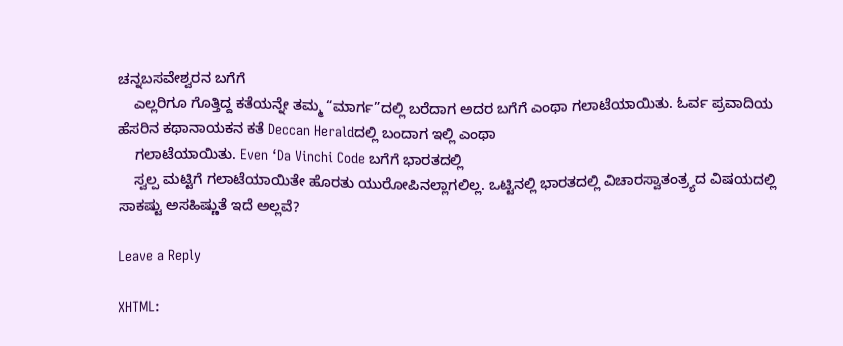ಚನ್ನಬಸವೇಶ್ವರನ ಬಗೆಗೆ
    ಎಲ್ಲರಿಗೂ ಗೊತ್ತಿದ್ದ ಕತೆಯನ್ನೇ ತಮ್ಮ “ಮಾರ್ಗ”ದಲ್ಲಿ ಬರೆದಾಗ ಅದರ ಬಗೆಗೆ ಎಂಥಾ ಗಲಾಟೆಯಾಯಿತು. ಓರ್ವ ಪ್ರವಾದಿಯ ಹೆಸರಿನ ಕಥಾನಾಯಕನ ಕತೆ Deccan Heraldದಲ್ಲಿ ಬಂದಾಗ ಇಲ್ಲಿ ಎಂಥಾ
    ಗಲಾಟೆಯಾಯಿತು. Even ‘Da Vinchi Code ಬಗೆಗೆ ಭಾರತದಲ್ಲಿ
    ಸ್ವಲ್ಪ ಮಟ್ಟಿಗೆ ಗಲಾಟೆಯಾಯಿತೇ ಹೊರತು ಯುರೋಪಿನಲ್ಲಾಗಲಿಲ್ಲ. ಒಟ್ಟಿನಲ್ಲಿ ಭಾರತದಲ್ಲಿ ವಿಚಾರಸ್ವಾತಂತ್ರ್ಯದ ವಿಷಯದಲ್ಲಿ ಸಾಕಷ್ಟು ಅಸಹಿಷ್ಣುತೆ ಇದೆ ಅಲ್ಲವೆ?

Leave a Reply

XHTML: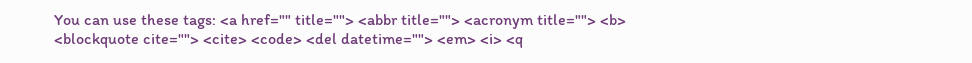You can use these tags: <a href="" title=""> <abbr title=""> <acronym title=""> <b> <blockquote cite=""> <cite> <code> <del datetime=""> <em> <i> <q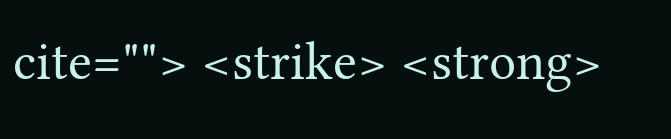cite=""> <strike> <strong>